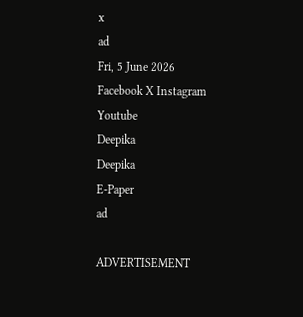x
ad
Fri, 5 June 2026
Facebook X Instagram Youtube
Deepika
Deepika
E-Paper
ad

ADVERTISEMENT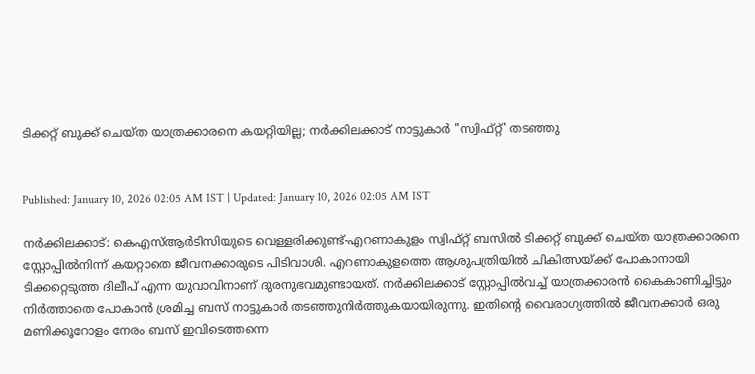ടിക്കറ്റ് ബുക്ക് ചെയ്ത യാത്രക്കാരനെ കയറ്റിയില്ല; നർക്കിലക്കാട് നാട്ടുകാർ "സ്വിഫ്റ്റ്' തടഞ്ഞു


Published: January 10, 2026 02:05 AM IST | Updated: January 10, 2026 02:05 AM IST

നർക്കിലക്കാട്: കെഎസ്ആർടിസിയുടെ വെള്ളരിക്കുണ്ട്-എറണാകുളം സ്വിഫ്റ്റ് ബസിൽ ടിക്കറ്റ് ബുക്ക് ചെയ്ത യാത്രക്കാരനെ സ്റ്റോപ്പിൽനിന്ന് കയറ്റാതെ ജീവനക്കാരുടെ പിടിവാശി. എറണാകുളത്തെ ആശുപത്രിയിൽ ചികിത്സയ്ക്ക് പോകാനായി ടിക്കറ്റെടുത്ത ദിലീപ് എന്ന യുവാവിനാണ് ദുരനുഭവമുണ്ടായത്. നർക്കിലക്കാട് സ്റ്റോപ്പിൽവച്ച് യാത്രക്കാരൻ കൈകാണിച്ചിട്ടും നിർത്താതെ പോകാൻ ശ്രമിച്ച ബസ് നാട്ടുകാർ തടഞ്ഞുനിർത്തുകയായിരുന്നു. ഇതിന്‍റെ വൈരാഗ്യത്തിൽ ജീവനക്കാർ ഒരു മണിക്കൂറോളം നേരം ബസ് ഇവിടെത്തന്നെ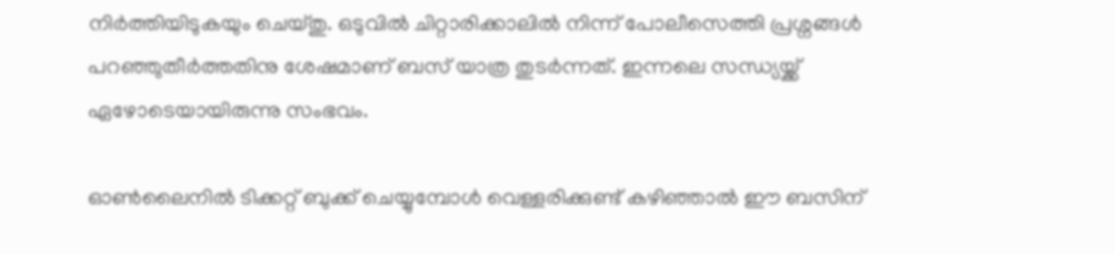നിർത്തിയിടുകയും ചെയ്തു. ഒടുവിൽ ചിറ്റാരിക്കാലിൽ നിന്ന് പോലീസെത്തി പ്രശ്നങ്ങൾ പറഞ്ഞുതീർത്തതിനു ശേഷമാണ് ബസ് യാത്ര തുടർന്നത്. ഇന്നലെ സന്ധ്യയ്ക്ക് ഏഴോടെയായിരുന്നു സംഭവം.

ഓൺലൈനിൽ ടിക്കറ്റ് ബുക്ക് ചെയ്യുമ്പോൾ വെള്ളരിക്കുണ്ട് കഴിഞ്ഞാൽ ഈ ബസിന്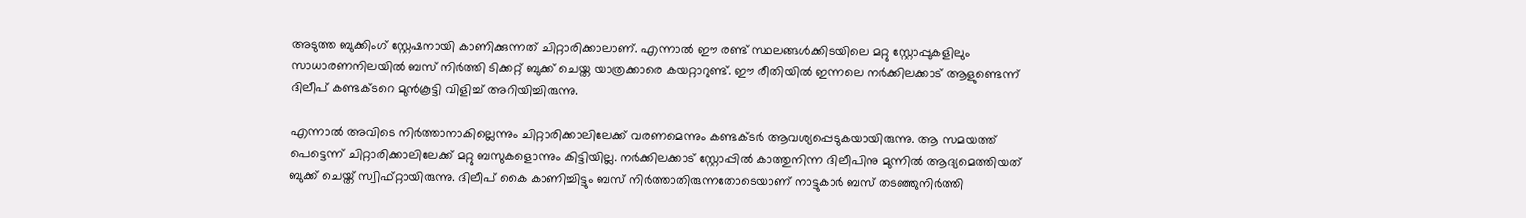അടുത്ത ബുക്കിംഗ് സ്റ്റേഷനായി കാണിക്കുന്നത് ചിറ്റാരിക്കാലാണ്. എന്നാൽ ഈ രണ്ട് സ്ഥലങ്ങൾക്കിടയിലെ മറ്റു സ്റ്റോപ്പുകളിലും സാധാരണനിലയിൽ ബസ് നിർത്തി ടിക്കറ്റ് ബുക്ക് ചെയ്ത യാത്രക്കാരെ കയറ്റാറുണ്ട്. ഈ രീതിയിൽ ഇന്നലെ നർക്കിലക്കാട് ആളുണ്ടെന്ന് ദിലീപ് കണ്ടക്ടറെ മുൻകൂട്ടി വിളിച്ച് അറിയിച്ചിരുന്നു.

എന്നാൽ അവിടെ നിർത്താനാകില്ലെന്നും ചിറ്റാരിക്കാലിലേക്ക് വരണമെന്നും കണ്ടക്ടർ ആവശ്യപ്പെടുകയായിരുന്നു. ആ സമയത്ത് പെട്ടെന്ന് ചിറ്റാരിക്കാലിലേക്ക് മറ്റു ബസുകളൊന്നും കിട്ടിയില്ല. നർക്കിലക്കാട് സ്റ്റോപ്പിൽ കാത്തുനിന്ന ദിലീപിനു മുന്നിൽ ആദ്യമെത്തിയത് ബുക്ക് ചെയ്ത് സ്വിഫ്റ്റായിരുന്നു. ദിലീപ് കൈ കാണിച്ചിട്ടും ബസ് നിർത്താതിരുന്നതോടെയാണ് നാട്ടുകാർ ബസ് തടഞ്ഞുനിർത്തി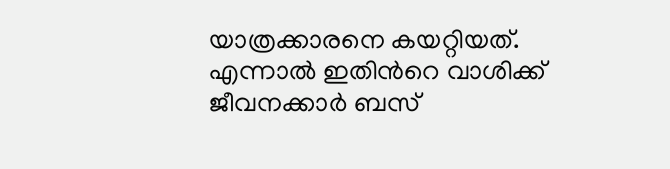യാത്രക്കാരനെ കയറ്റിയത്. എന്നാൽ ഇതിന്‍റെ വാശിക്ക് ജീവനക്കാർ ബസ്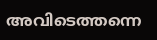അവിടെത്തന്നെ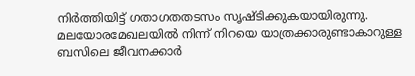നിർത്തിയിട്ട് ഗതാഗതതടസം സൃഷ്ടിക്കുകയായിരുന്നു. മലയോരമേഖലയിൽ നിന്ന് നിറയെ യാത്രക്കാരുണ്ടാകാറുള്ള ബസിലെ ജീവനക്കാർ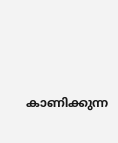കാണിക്കുന്ന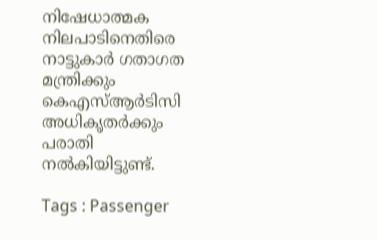നിഷേധാത്മക നിലപാടിനെതിരെ നാട്ടുകാർ ഗതാഗത മന്ത്രിക്കും കെഎസ്ആർടിസി അധികൃതർക്കും പരാതി നൽകിയിട്ടുണ്ട്.

Tags : Passenger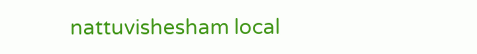nattuvishesham local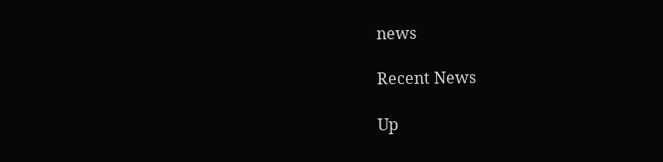news

Recent News

Up